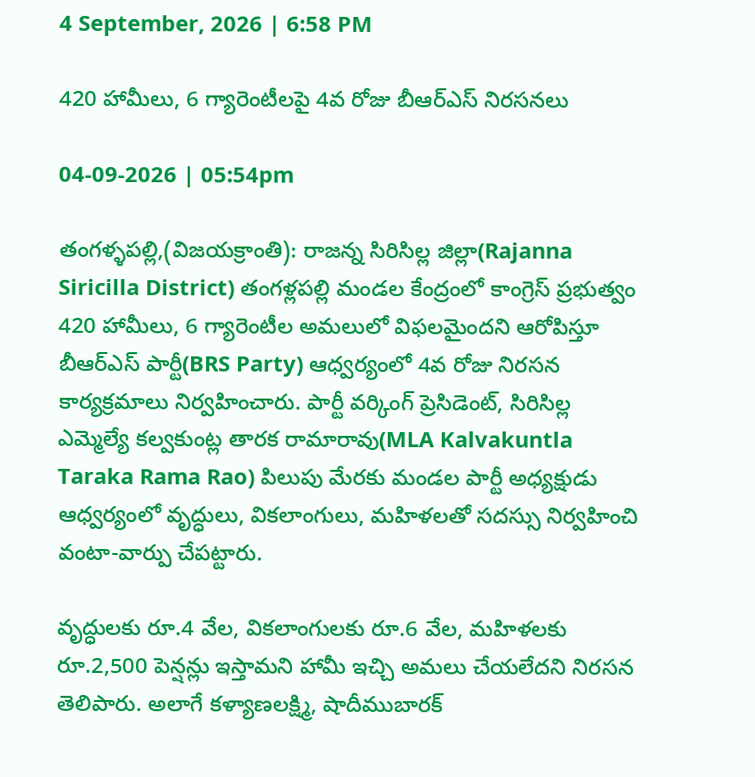4 September, 2026 | 6:58 PM

420 హామీలు, 6 గ్యారెంటీలపై 4వ రోజు బీఆర్ఎస్ నిరసనలు

04-09-2026 | 05:54pm

తంగళ్ళపల్లి,(విజయక్రాంతి): రాజన్న సిరిసిల్ల జిల్లా(Rajanna Siricilla District) తంగళ్లపల్లి మండల కేంద్రంలో కాంగ్రెస్ ప్రభుత్వం 420 హామీలు, 6 గ్యారెంటీల అమలులో విఫలమైందని ఆరోపిస్తూ బీఆర్ఎస్ పార్టీ(BRS Party) ఆధ్వర్యంలో 4వ రోజు నిరసన కార్యక్రమాలు నిర్వహించారు. పార్టీ వర్కింగ్ ప్రెసిడెంట్, సిరిసిల్ల ఎమ్మెల్యే కల్వకుంట్ల తారక రామారావు(MLA Kalvakuntla Taraka Rama Rao) పిలుపు మేరకు మండల పార్టీ అధ్యక్షుడు ఆధ్వర్యంలో వృద్ధులు, వికలాంగులు, మహిళలతో సదస్సు నిర్వహించి వంటా-వార్పు చేపట్టారు.

వృద్ధులకు రూ.4 వేల, వికలాంగులకు రూ.6 వేల, మహిళలకు రూ.2,500 పెన్షన్లు ఇస్తామని హామీ ఇచ్చి అమలు చేయలేదని నిరసన తెలిపారు. అలాగే కళ్యాణలక్ష్మి, షాదీముబారక్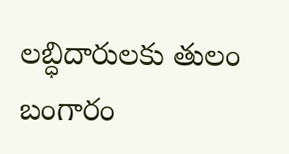లబ్ధిదారులకు తులం బంగారం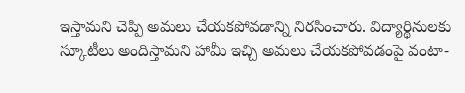ఇస్తామని చెప్పి అమలు చేయకపోవడాన్ని నిరసించారు. విద్యార్థినులకు స్కూటీలు అందిస్తామని హామీ ఇచ్చి అమలు చేయకపోవడంపై వంటా-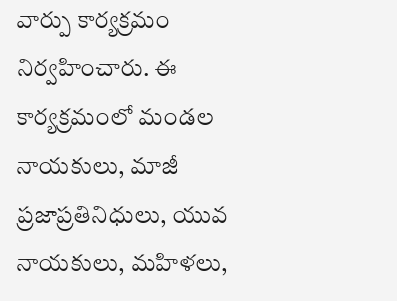వార్పు కార్యక్రమం నిర్వహించారు. ఈ కార్యక్రమంలో మండల నాయకులు, మాజీ ప్రజాప్రతినిధులు, యువ నాయకులు, మహిళలు,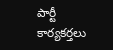పార్టీ కార్యకర్తలు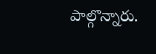పాల్గొన్నారు.